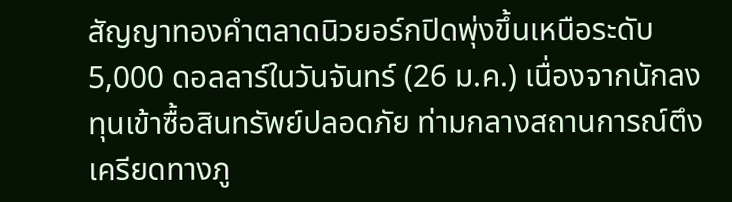สัญญาทองคำตลาดนิวยอร์กปิดพุ่งขึ้นเหนือระดับ 5,000 ดอลลาร์ในวันจันทร์ (26 ม.ค.) เนื่องจากนักลงทุนเข้าซื้อสินทรัพย์ปลอดภัย ท่ามกลางสถานการณ์ตึงเครียดทางภู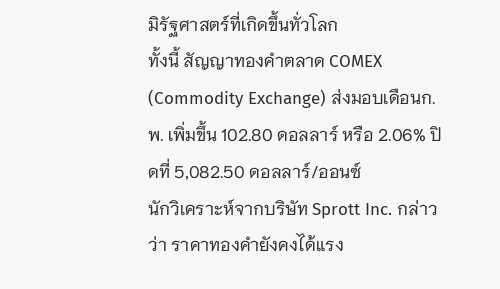มิรัฐศาสตร์ที่เกิดขึ้นทั่วโลก
ทั้งนี้ สัญญาทองคำตลาด COMEX (Commodity Exchange) ส่งมอบเดือนก.พ. เพิ่มขึ้น 102.80 ดอลลาร์ หรือ 2.06% ปิดที่ 5,082.50 ดอลลาร์/ออนซ์
นักวิเคราะห์จากบริษัท Sprott Inc. กล่าวว่า ราคาทองคำยังคงได้แรง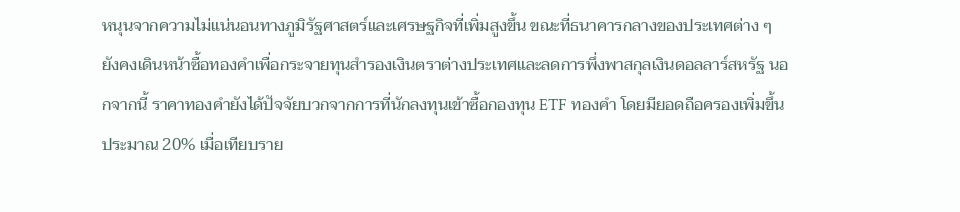หนุนจากความไม่แน่นอนทางภูมิรัฐศาสตร์และเศรษฐกิจที่เพิ่มสูงขึ้น ขณะที่ธนาคารกลางของประเทศต่าง ๆ ยังคงเดินหน้าซื้อทองคำเพื่อกระจายทุนสำรองเงินตราต่างประเทศและลดการพึ่งพาสกุลเงินดอลลาร์สหรัฐ นอกจากนี้ ราคาทองคำยังได้ปัจจัยบวกจากการที่นักลงทุนเข้าซื้อกองทุน ETF ทองคำ โดยมียอดถือครองเพิ่มขึ้นประมาณ 20% เมื่อเทียบราย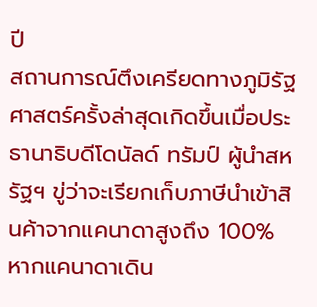ปี
สถานการณ์ตึงเครียดทางภูมิรัฐศาสตร์ครั้งล่าสุดเกิดขึ้นเมื่อประธานาธิบดีโดนัลด์ ทรัมป์ ผู้นำสหรัฐฯ ขู่ว่าจะเรียกเก็บภาษีนำเข้าสินค้าจากแคนาดาสูงถึง 100% หากแคนาดาเดิน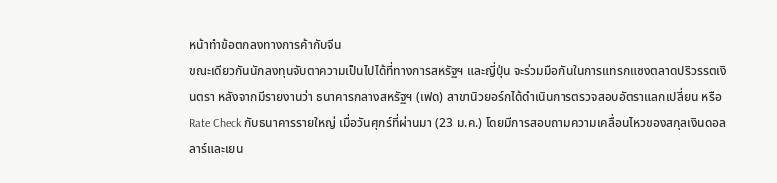หน้าทำข้อตกลงทางการค้ากับจีน
ขณะเดียวกันนักลงทุนจับตาความเป็นไปได้ที่ทางการสหรัฐฯ และญี่ปุ่น จะร่วมมือกันในการแทรกแซงตลาดปริวรรตเงินตรา หลังจากมีรายงานว่า ธนาคารกลางสหรัฐฯ (เฟด) สาขานิวยอร์กได้ดำเนินการตรวจสอบอัตราแลกเปลี่ยน หรือ Rate Check กับธนาคารรายใหญ่ เมื่อวันศุกร์ที่ผ่านมา (23 ม.ค.) โดยมีการสอบถามความเคลื่อนไหวของสกุลเงินดอลลาร์และเยน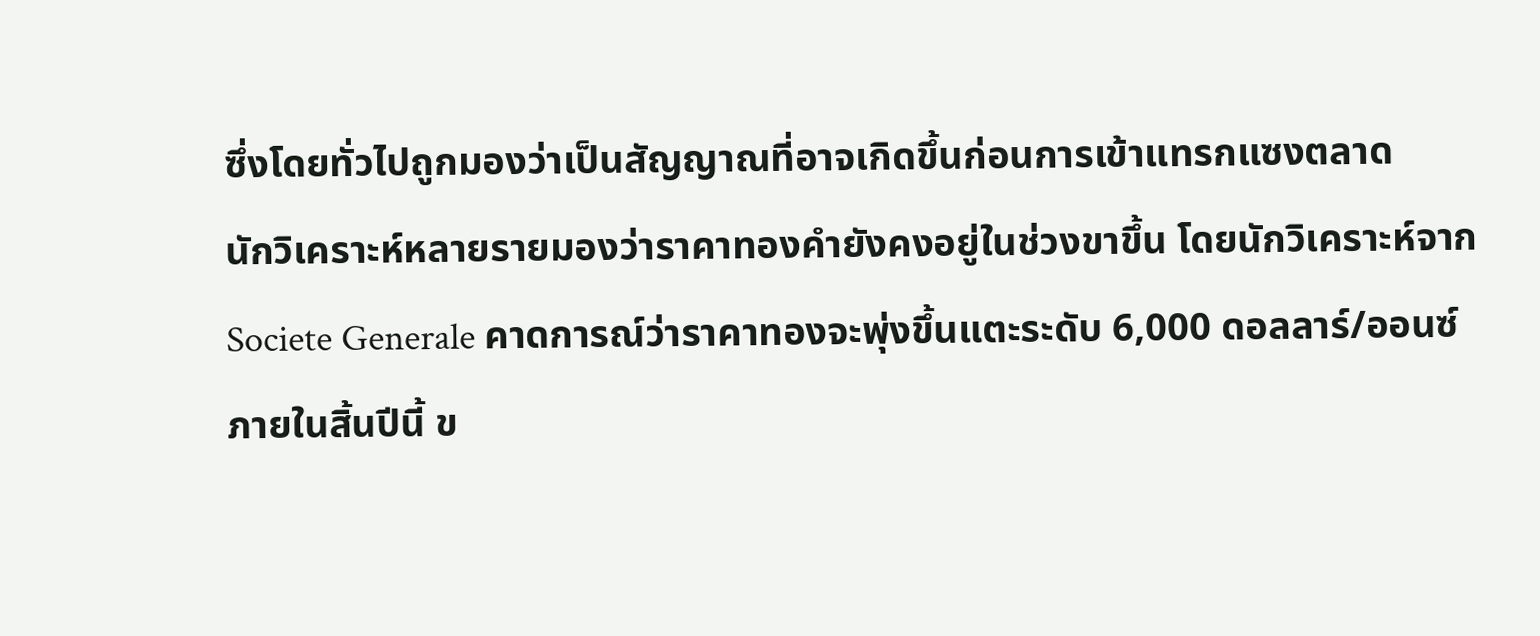ซึ่งโดยทั่วไปถูกมองว่าเป็นสัญญาณที่อาจเกิดขึ้นก่อนการเข้าแทรกแซงตลาด
นักวิเคราะห์หลายรายมองว่าราคาทองคำยังคงอยู่ในช่วงขาขึ้น โดยนักวิเคราะห์จาก Societe Generale คาดการณ์ว่าราคาทองจะพุ่งขึ้นแตะระดับ 6,000 ดอลลาร์/ออนซ์ภายในสิ้นปีนี้ ข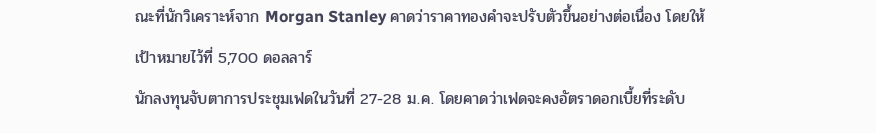ณะที่นักวิเคราะห์จาก Morgan Stanley คาดว่าราคาทองคำจะปรับตัวขึ้นอย่างต่อเนื่อง โดยให้เป้าหมายไว้ที่ 5,700 ดอลลาร์
นักลงทุนจับตาการประชุมเฟดในวันที่ 27-28 ม.ค. โดยคาดว่าเฟดจะคงอัตราดอกเบี้ยที่ระดับ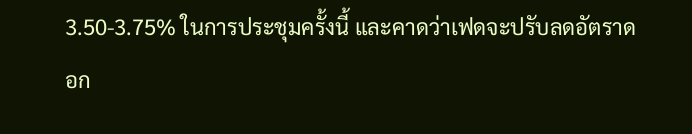3.50-3.75% ในการประชุมครั้งนี้ และคาดว่าเฟดจะปรับลดอัตราดอก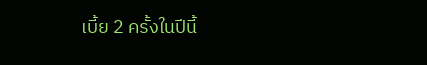เบี้ย 2 ครั้งในปีนี้